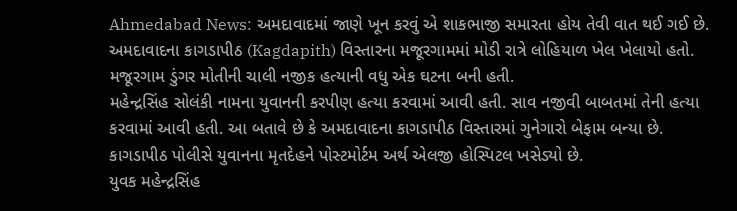Ahmedabad News: અમદાવાદમાં જાણે ખૂન કરવું એ શાકભાજી સમારતા હોય તેવી વાત થઈ ગઈ છે. અમદાવાદના કાગડાપીઠ (Kagdapith) વિસ્તારના મજૂરગામમાં મોડી રાત્રે લોહિયાળ ખેલ ખેલાયો હતો. મજૂરગામ ડુંગર મોતીની ચાલી નજીક હત્યાની વધુ એક ઘટના બની હતી.
મહેન્દ્રસિંહ સોલંકી નામના યુવાનની કરપીણ હત્યા કરવામાં આવી હતી. સાવ નજીવી બાબતમાં તેની હત્યા કરવામાં આવી હતી. આ બતાવે છે કે અમદાવાદના કાગડાપીઠ વિસ્તારમાં ગુનેગારો બેફામ બન્યા છે. કાગડાપીઠ પોલીસે યુવાનના મૃતદેહને પોસ્ટમોર્ટમ અર્થ એલજી હોસ્પિટલ ખસેડ્યો છે.
યુવક મહેન્દ્રસિંહ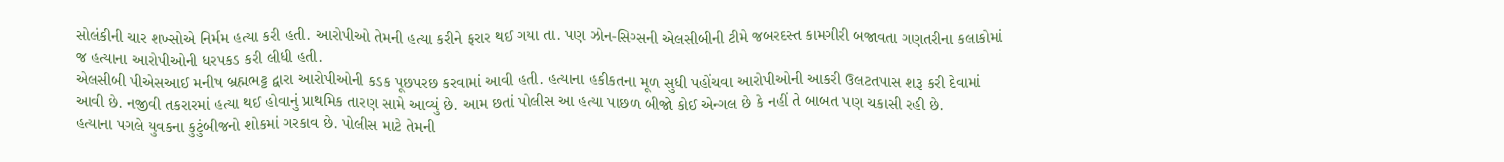સોલંકીની ચાર શખ્સોએ નિર્મમ હત્યા કરી હતી. આરોપીઓ તેમની હત્યા કરીને ફરાર થઈ ગયા તા. પણ ઝોન-સિગ્સની એલસીબીની ટીમે જબરદસ્ત કામગીરી બજાવતા ગણતરીના કલાકોમાં જ હત્યાના આરોપીઓની ધરપકડ કરી લીધી હતી.
એલસીબી પીએસઆઈ મનીષ બ્રહ્મભટ્ટ દ્વારા આરોપીઓની કડક પૂછપરછ કરવામાં આવી હતી. હત્યાના હકીકતના મૂળ સુધી પહોંચવા આરોપીઓની આકરી ઉલટતપાસ શરૂ કરી દેવામાં આવી છે. નજીવી તકરારમાં હત્યા થઈ હોવાનું પ્રાથમિક તારણ સામે આવ્યું છે. આમ છતાં પોલીસ આ હત્યા પાછળ બીજો કોઈ એન્ગલ છે કે નહીં તે બાબત પણ ચકાસી રહી છે.
હત્યાના પગલે યુવકના કુટુંબીજનો શોકમાં ગરકાવ છે. પોલીસ માટે તેમની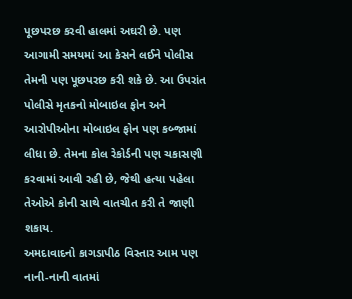પૂછપરછ કરવી હાલમાં અઘરી છે. પણ આગામી સમયમાં આ કેસને લઈને પોલીસ તેમની પણ પૂછપરછ કરી શકે છે. આ ઉપરાંત પોલીસે મૃતકનો મોબાઇલ ફોન અને આરોપીઓના મોબાઇલ ફોન પણ કબ્જામાં લીધા છે. તેમના કોલ રેકોર્ડની પણ ચકાસણી કરવામાં આવી રહી છે, જેથી હત્યા પહેલા તેઓએ કોની સાથે વાતચીત કરી તે જાણી શકાય.
અમદાવાદનો કાગડાપીઠ વિસ્તાર આમ પણ નાની-નાની વાતમાં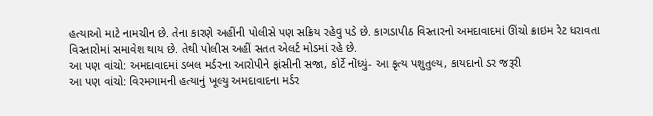હત્યાઓ માટે નામચીન છે. તેના કારણે અહીંની પોલીસે પણ સક્રિય રહેવુ પડે છે. કાગડાપીઠ વિસ્તારનો અમદાવાદમાં ઊંચો ક્રાઇમ રેટ ધરાવતા વિસ્તારોમાં સમાવેશ થાય છે. તેથી પોલીસ અહીં સતત એલર્ટ મોડમાં રહે છે.
આ પણ વાંચો: અમદાવાદમાં ડબલ મર્ડરના આરોપીને ફાંસીની સજા, કોર્ટે નોંધ્યું- આ કૃત્ય પશુતુલ્ય, કાયદાનો ડર જરૂરી
આ પણ વાંચો: વિરમગામની હત્યાનું ખૂલ્યુ અમદાવાદના મર્ડર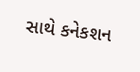સાથે કનેકશન